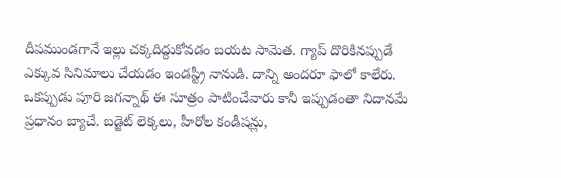దీపముండగానే ఇల్లు చక్కదిద్దుకోవడం బయట సామెత. గ్యాప్ దొరికినప్పుడే ఎక్కువ సినిమాలు చేయడం ఇండస్ట్రీ నానుడి. దాన్ని అందరూ ఫాలో కాలేరు. ఒకప్పుడు పూరి జగన్నాథ్ ఈ సూత్రం పాటించేవారు కానీ ఇప్పుడంతా నిదానమే ప్రధానం బ్యాచే. బడ్జెట్ లెక్కలు, హీరోల కండీషన్లు,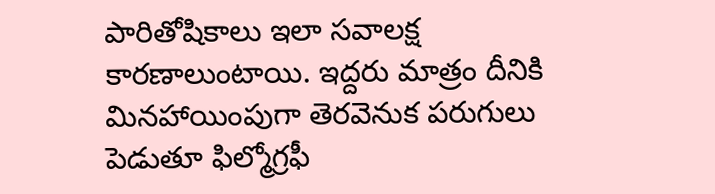పారితోషికాలు ఇలా సవాలక్ష కారణాలుంటాయి. ఇద్దరు మాత్రం దీనికి మినహాయింపుగా తెరవెనుక పరుగులు పెడుతూ ఫిల్మోగ్రఫీ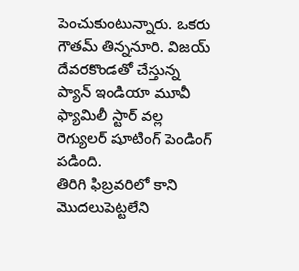పెంచుకుంటున్నారు. ఒకరు గౌతమ్ తిన్ననూరి. విజయ్ దేవరకొండతో చేస్తున్న ప్యాన్ ఇండియా మూవీ ఫ్యామిలీ స్టార్ వల్ల రెగ్యులర్ షూటింగ్ పెండింగ్ పడింది.
తిరిగి ఫిబ్రవరిలో కాని మొదలుపెట్టలేని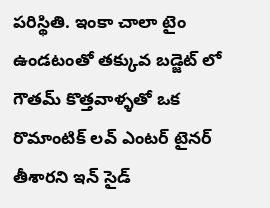పరిస్థితి. ఇంకా చాలా టైం ఉండటంతో తక్కువ బడ్జెట్ లో గౌతమ్ కొత్తవాళ్ళతో ఒక రొమాంటిక్ లవ్ ఎంటర్ టైనర్ తీశారని ఇన్ సైడ్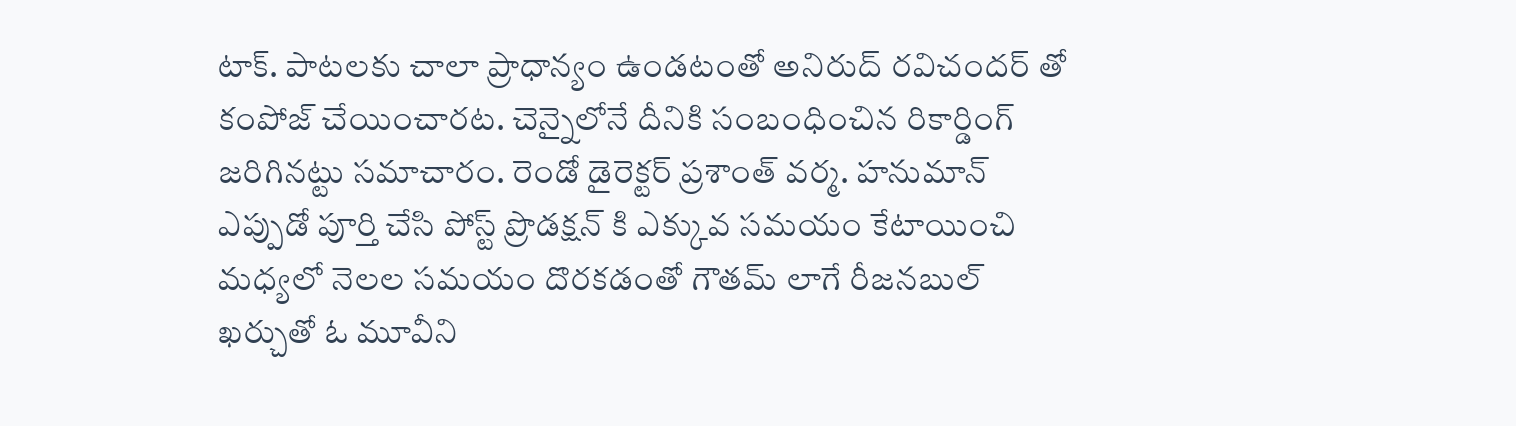టాక్. పాటలకు చాలా ప్రాధాన్యం ఉండటంతో అనిరుద్ రవిచందర్ తో కంపోజ్ చేయించారట. చెన్నైలోనే దీనికి సంబంధించిన రికార్డింగ్ జరిగినట్టు సమాచారం. రెండో డైరెక్టర్ ప్రశాంత్ వర్మ. హనుమాన్ ఎప్పుడో పూర్తి చేసి పోస్ట్ ప్రొడక్షన్ కి ఎక్కువ సమయం కేటాయించి మధ్యలో నెలల సమయం దొరకడంతో గౌతమ్ లాగే రీజనబుల్ ఖర్చుతో ఓ మూవీని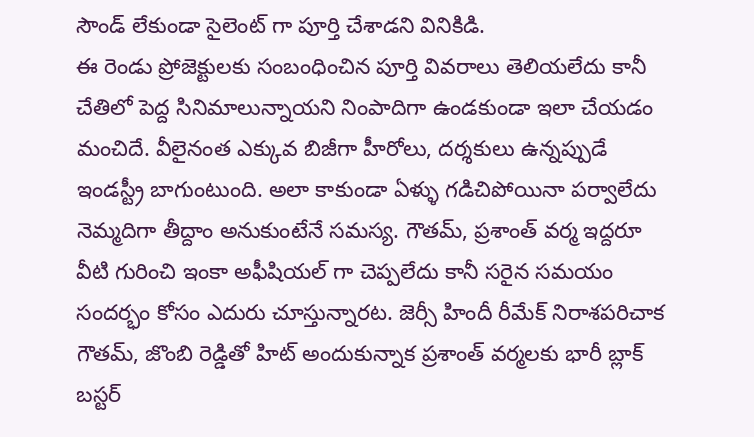సౌండ్ లేకుండా సైలెంట్ గా పూర్తి చేశాడని వినికిడి.
ఈ రెండు ప్రోజెక్టులకు సంబంధించిన పూర్తి వివరాలు తెలియలేదు కానీ చేతిలో పెద్ద సినిమాలున్నాయని నింపాదిగా ఉండకుండా ఇలా చేయడం మంచిదే. వీలైనంత ఎక్కువ బిజీగా హీరోలు, దర్శకులు ఉన్నప్పుడే ఇండస్ట్రీ బాగుంటుంది. అలా కాకుండా ఏళ్ళు గడిచిపోయినా పర్వాలేదు నెమ్మదిగా తీద్దాం అనుకుంటేనే సమస్య. గౌతమ్, ప్రశాంత్ వర్మ ఇద్దరూ వీటి గురించి ఇంకా అఫీషియల్ గా చెప్పలేదు కానీ సరైన సమయం సందర్భం కోసం ఎదురు చూస్తున్నారట. జెర్సీ హిందీ రీమేక్ నిరాశపరిచాక గౌతమ్, జొంబి రెడ్డితో హిట్ అందుకున్నాక ప్రశాంత్ వర్మలకు భారీ బ్లాక్ బస్టర్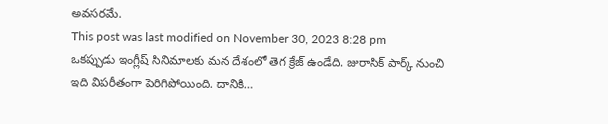అవసరమే.
This post was last modified on November 30, 2023 8:28 pm
ఒకప్పుడు ఇంగ్లీష్ సినిమాలకు మన దేశంలో తెగ క్రేజ్ ఉండేది. జురాసిక్ పార్క్ నుంచి ఇది విపరీతంగా పెరిగిపోయింది. దానికి…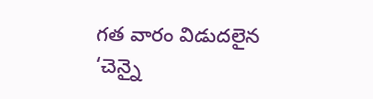గత వారం విడుదలైన ‘చెన్నై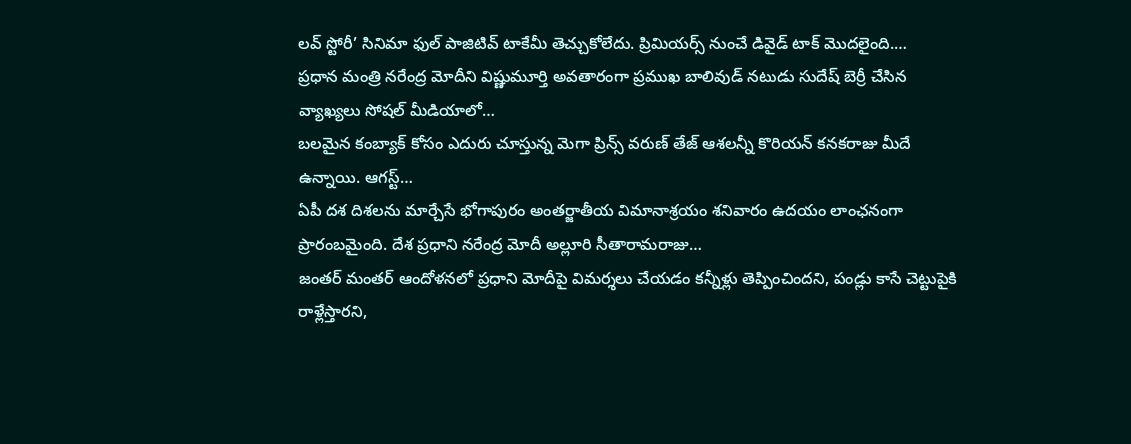లవ్ స్టోరీ’ సినిమా ఫుల్ పాజిటివ్ టాకేమీ తెచ్చుకోలేదు. ప్రిమియర్స్ నుంచే డివైడ్ టాక్ మొదలైంది.…
ప్రధాన మంత్రి నరేంద్ర మోదీని విష్ణుమూర్తి అవతారంగా ప్రముఖ బాలివుడ్ నటుడు సుదేష్ బెర్రీ చేసిన వ్యాఖ్యలు సోషల్ మీడియాలో…
బలమైన కంబ్యాక్ కోసం ఎదురు చూస్తున్న మెగా ప్రిన్స్ వరుణ్ తేజ్ ఆశలన్నీ కొరియన్ కనకరాజు మీదే ఉన్నాయి. ఆగస్ట్…
ఏపీ దశ దిశలను మార్చేసే భోగాపురం అంతర్జాతీయ విమానాశ్రయం శనివారం ఉదయం లాంఛనంగా ప్రారంబమైంది. దేశ ప్రధాని నరేంద్ర మోదీ అల్లూరి సీతారామరాజు…
జంతర్ మంతర్ ఆందోళనలో ప్రధాని మోదీపై విమర్శలు చేయడం కన్నీళ్లు తెప్పించిందని, పండ్లు కాసే చెట్టుపైకి రాళ్లేస్తారని,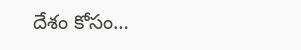దేశం కోసం…